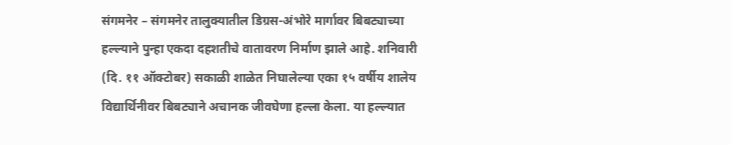संगमनेर – संगमनेर तालुक्यातील डिग्रस-अंभोरे मार्गावर बिबट्याच्या हल्ल्याने पुन्हा एकदा दहशतीचे वातावरण निर्माण झाले आहे. शनिवारी (दि. ११ ऑक्टोबर) सकाळी शाळेत निघालेल्या एका १५ वर्षीय शालेय विद्यार्थिनीवर बिबट्याने अचानक जीवघेणा हल्ला केला. या हल्ल्यात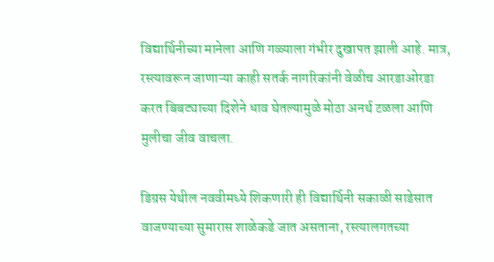विद्यार्थिनीच्या मानेला आणि गळ्याला गंभीर दुखापत झाली आहे. मात्र, रस्त्यावरून जाणाऱ्या काही सतर्क नागरिकांनी वेळीच आरडाओरडा करत बिबट्याच्या दिशेने धाव घेतल्यामुळे मोठा अनर्थ टळला आणि मुलीचा जीव वाचला.

डिग्रस येथील नववीमध्ये शिकणारी ही विद्यार्थिनी सकाळी साडेसात वाजण्याच्या सुमारास शाळेकडे जात असताना, रस्त्यालगतच्या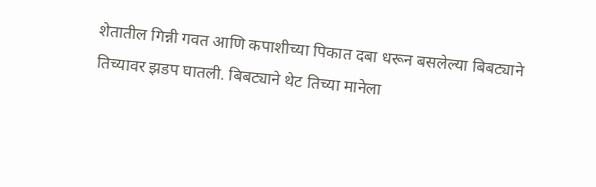शेतातील गिन्नी गवत आणि कपाशीच्या पिकात दबा धरून बसलेल्या बिबट्याने तिच्यावर झडप घातली. बिबट्याने थेट तिच्या मानेला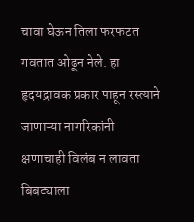चावा घेऊन तिला फरफटत गवतात ओढून नेले. हा हृदयद्रावक प्रकार पाहून रस्त्याने जाणाऱ्या नागरिकांनी क्षणाचाही विलंब न लावता बिबट्याला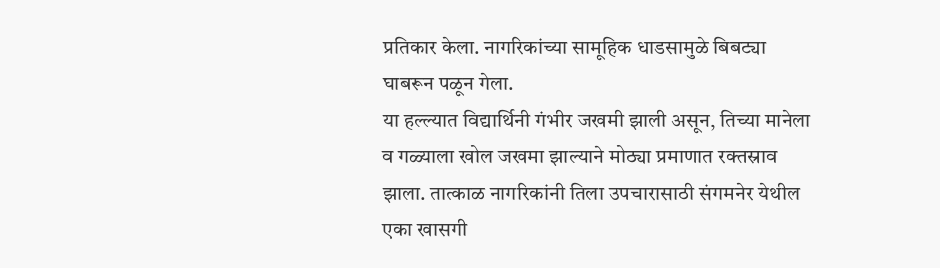प्रतिकार केला. नागरिकांच्या सामूहिक धाडसामुळे बिबट्या घाबरून पळून गेला.
या हल्ल्यात विद्यार्थिनी गंभीर जखमी झाली असून, तिच्या मानेला व गळ्याला खोल जखमा झाल्याने मोठ्या प्रमाणात रक्तस्राव झाला. तात्काळ नागरिकांनी तिला उपचारासाठी संगमनेर येथील एका खासगी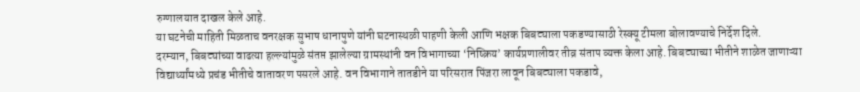रुग्णालयात दाखल केले आहे.
या घटनेची माहिती मिळताच वनरक्षक सुभाष धानापुणे यांनी घटनास्थळी पाहणी केली आणि भक्षक बिबट्याला पकडण्यासाठी रेस्क्यू टीमला बोलावण्याचे निर्देश दिले.
दरम्यान, बिबट्यांच्या वाढत्या हल्ल्यांमुळे संतप्त झालेल्या ग्रामस्थांनी वन विभागाच्या ‘निष्क्रिय’ कार्यप्रणालीवर तीव्र संताप व्यक्त केला आहे. बिबट्याच्या भीतीने शाळेत जाणाऱ्या विद्यार्थ्यांमध्ये प्रचंड भीतीचे वातावरण पसरले आहे. वन विभागाने तातडीने या परिसरात पिंजरा लावून बिबट्याला पकडावे,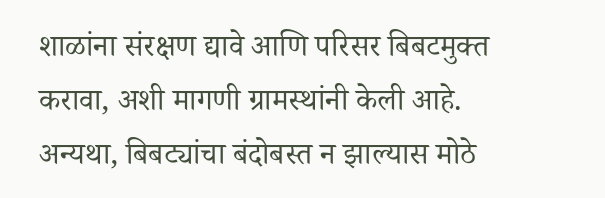शाळांना संरक्षण द्यावे आणि परिसर बिबटमुक्त करावा, अशी मागणी ग्रामस्थांनी केली आहे. अन्यथा, बिबट्यांचा बंदोबस्त न झाल्यास मोठे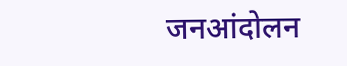जनआंदोलन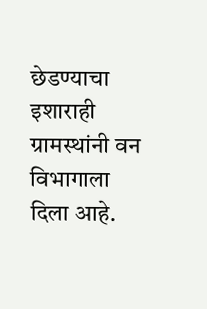छेडण्याचा इशाराही ग्रामस्थांनी वन विभागाला दिला आहे.